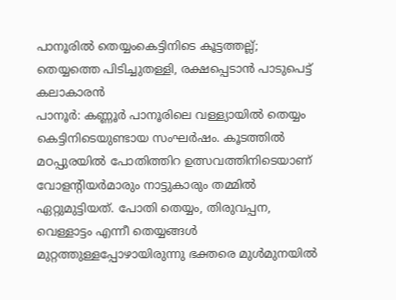പാനൂരിൽ തെയ്യംകെട്ടിനിടെ കൂട്ടത്തല്ല്; തെയ്യത്തെ പിടിച്ചുതള്ളി, രക്ഷപ്പെടാൻ പാടുപെട്ട് കലാകാരൻ
പാനൂർ: കണ്ണൂർ പാനൂരിലെ വള്ള്യായിൽ തെയ്യം കെട്ടിനിടെയുണ്ടായ സംഘർഷം. കൂടത്തിൽ മഠപ്പുരയിൽ പോതിത്തിറ ഉത്സവത്തിനിടെയാണ് വോളന്റിയർമാരും നാട്ടുകാരും തമ്മിൽ ഏറ്റുമുട്ടിയത്. പോതി തെയ്യം, തിരുവപ്പന, വെള്ളാട്ടം എന്നീ തെയ്യങ്ങൾ മുറ്റത്തുള്ളപ്പോഴായിരുന്നു ഭക്തരെ മുൾമുനയിൽ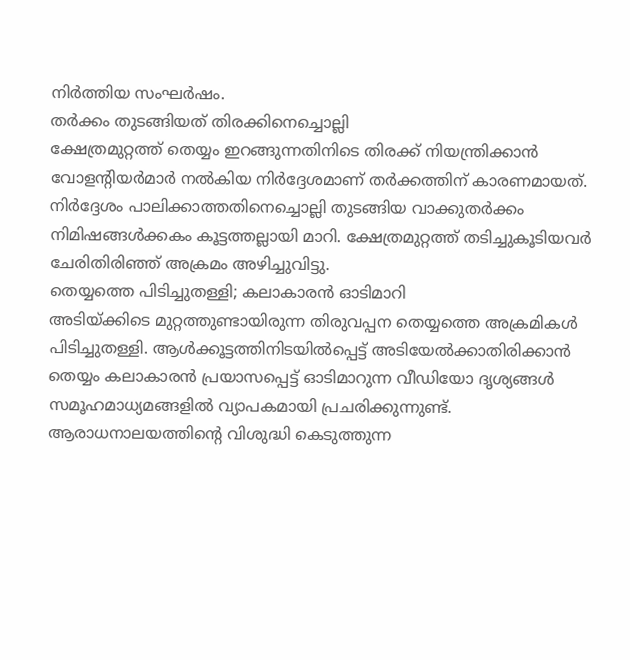നിർത്തിയ സംഘർഷം.
തർക്കം തുടങ്ങിയത് തിരക്കിനെച്ചൊല്ലി
ക്ഷേത്രമുറ്റത്ത് തെയ്യം ഇറങ്ങുന്നതിനിടെ തിരക്ക് നിയന്ത്രിക്കാൻ വോളന്റിയർമാർ നൽകിയ നിർദ്ദേശമാണ് തർക്കത്തിന് കാരണമായത്. നിർദ്ദേശം പാലിക്കാത്തതിനെച്ചൊല്ലി തുടങ്ങിയ വാക്കുതർക്കം നിമിഷങ്ങൾക്കകം കൂട്ടത്തല്ലായി മാറി. ക്ഷേത്രമുറ്റത്ത് തടിച്ചുകൂടിയവർ ചേരിതിരിഞ്ഞ് അക്രമം അഴിച്ചുവിട്ടു.
തെയ്യത്തെ പിടിച്ചുതള്ളി; കലാകാരൻ ഓടിമാറി
അടിയ്ക്കിടെ മുറ്റത്തുണ്ടായിരുന്ന തിരുവപ്പന തെയ്യത്തെ അക്രമികൾ പിടിച്ചുതള്ളി. ആൾക്കൂട്ടത്തിനിടയിൽപ്പെട്ട് അടിയേൽക്കാതിരിക്കാൻ തെയ്യം കലാകാരൻ പ്രയാസപ്പെട്ട് ഓടിമാറുന്ന വീഡിയോ ദൃശ്യങ്ങൾ സമൂഹമാധ്യമങ്ങളിൽ വ്യാപകമായി പ്രചരിക്കുന്നുണ്ട്. ആരാധനാലയത്തിന്റെ വിശുദ്ധി കെടുത്തുന്ന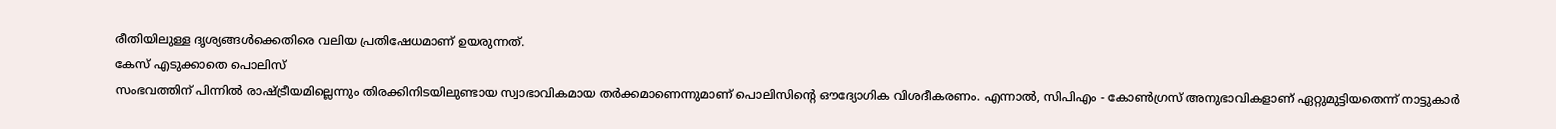രീതിയിലുള്ള ദൃശ്യങ്ങൾക്കെതിരെ വലിയ പ്രതിഷേധമാണ് ഉയരുന്നത്.
കേസ് എടുക്കാതെ പൊലിസ്
സംഭവത്തിന് പിന്നിൽ രാഷ്ട്രീയമില്ലെന്നും തിരക്കിനിടയിലുണ്ടായ സ്വാഭാവികമായ തർക്കമാണെന്നുമാണ് പൊലിസിന്റെ ഔദ്യോഗിക വിശദീകരണം. എന്നാൽ, സിപിഎം - കോൺഗ്രസ് അനുഭാവികളാണ് ഏറ്റുമുട്ടിയതെന്ന് നാട്ടുകാർ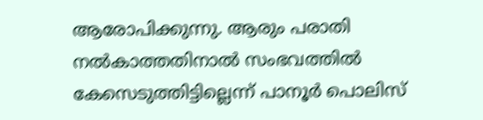ആരോപിക്കുന്നു. ആരും പരാതി നൽകാത്തതിനാൽ സംഭവത്തിൽ കേസെടുത്തിട്ടില്ലെന്ന് പാനൂർ പൊലിസ്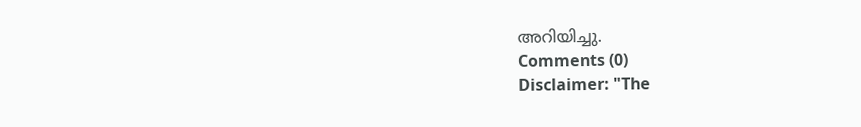അറിയിച്ചു.
Comments (0)
Disclaimer: "The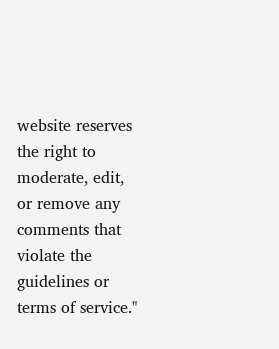website reserves the right to moderate, edit, or remove any comments that violate the guidelines or terms of service."